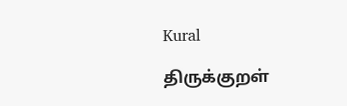Kural

திருக்குறள்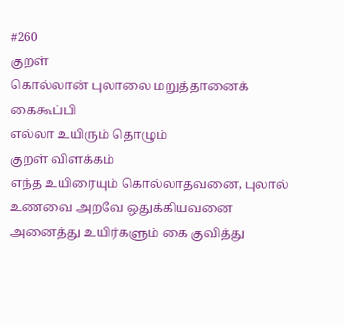#260
குறள்
கொல்லான் புலாலை மறுத்தானைக் கைகூப்பி
எல்லா உயிரும் தொழும்
குறள் விளக்கம்
எந்த உயிரையும் கொல்லாதவனை, புலால் உணவை அறவே ஒதுக்கியவனை அனைத்து உயிர்களும் கை குவித்து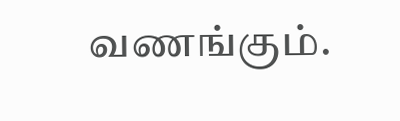வணங்கும்.